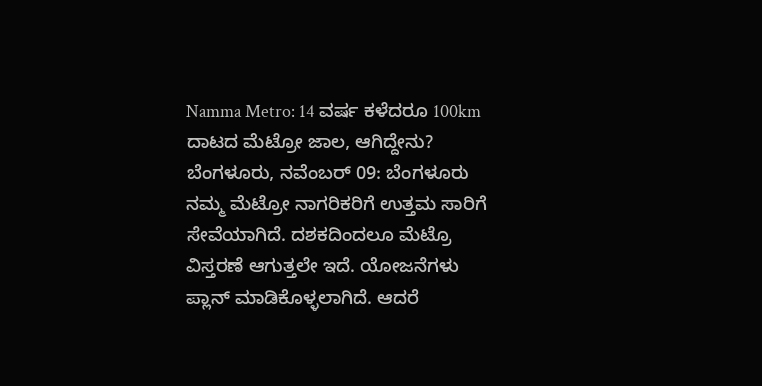Namma Metro: 14 ವರ್ಷ ಕಳೆದರೂ 100km ದಾಟದ ಮೆಟ್ರೋ ಜಾಲ, ಆಗಿದ್ದೇನು?
ಬೆಂಗಳೂರು, ನವೆಂಬರ್ 09: ಬೆಂಗಳೂರು ನಮ್ಮ ಮೆಟ್ರೋ ನಾಗರಿಕರಿಗೆ ಉತ್ತಮ ಸಾರಿಗೆ ಸೇವೆಯಾಗಿದೆ. ದಶಕದಿಂದಲೂ ಮೆಟ್ರೊ ವಿಸ್ತರಣೆ ಆಗುತ್ತಲೇ ಇದೆ. ಯೋಜನೆಗಳು ಪ್ಲಾನ್ ಮಾಡಿಕೊಳ್ಳಲಾಗಿದೆ. ಆದರೆ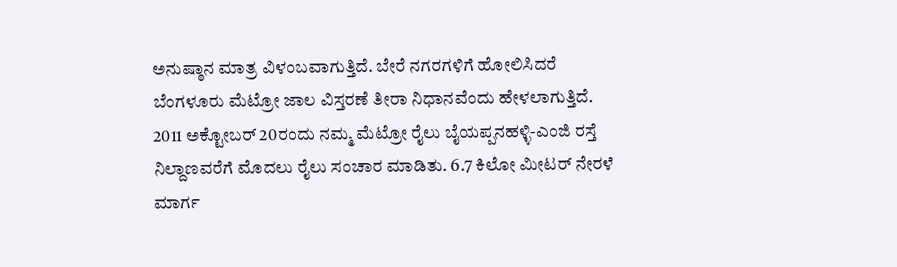ಅನುಷ್ಠಾನ ಮಾತ್ರ ವಿಳಂಬವಾಗುತ್ತಿದೆ. ಬೇರೆ ನಗರಗಳಿಗೆ ಹೋಲಿಸಿದರೆ ಬೆಂಗಳೂರು ಮೆಟ್ರೋ ಜಾಲ ವಿಸ್ತರಣೆ ತೀರಾ ನಿಧಾನವೆಂದು ಹೇಳಲಾಗುತ್ತಿದೆ.
2011 ಅಕ್ಟೋಬರ್ 20ರಂದು ನಮ್ಮ ಮೆಟ್ರೋ ರೈಲು ಬೈಯಪ್ಪನಹಳ್ಳಿ-ಎಂಜಿ ರಸ್ತೆ ನಿಲ್ದಾಣವರೆಗೆ ಮೊದಲು ರೈಲು ಸಂಚಾರ ಮಾಡಿತು. 6.7 ಕಿಲೋ ಮೀಟರ್ ನೇರಳೆ ಮಾರ್ಗ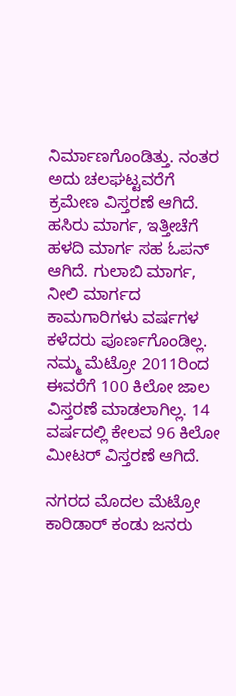ನಿರ್ಮಾಣಗೊಂಡಿತ್ತು. ನಂತರ ಅದು ಚಲಘಟ್ಟವರೆಗೆ ಕ್ರಮೇಣ ವಿಸ್ತರಣೆ ಆಗಿದೆ. ಹಸಿರು ಮಾರ್ಗ, ಇತ್ತೀಚೆಗೆ ಹಳದಿ ಮಾರ್ಗ ಸಹ ಓಪನ್ ಆಗಿದೆ. ಗುಲಾಬಿ ಮಾರ್ಗ, ನೀಲಿ ಮಾರ್ಗದ ಕಾಮಗಾರಿಗಳು ವರ್ಷಗಳ ಕಳೆದರು ಪೂರ್ಣಗೊಂಡಿಲ್ಲ. ನಮ್ಮ ಮೆಟ್ರೋ 2011ರಿಂದ ಈವರೆಗೆ 100 ಕಿಲೋ ಜಾಲ ವಿಸ್ತರಣೆ ಮಾಡಲಾಗಿಲ್ಲ. 14 ವರ್ಷದಲ್ಲಿ ಕೇಲವ 96 ಕಿಲೋ ಮೀಟರ್ ವಿಸ್ತರಣೆ ಆಗಿದೆ.

ನಗರದ ಮೊದಲ ಮೆಟ್ರೋ ಕಾರಿಡಾರ್ ಕಂಡು ಜನರು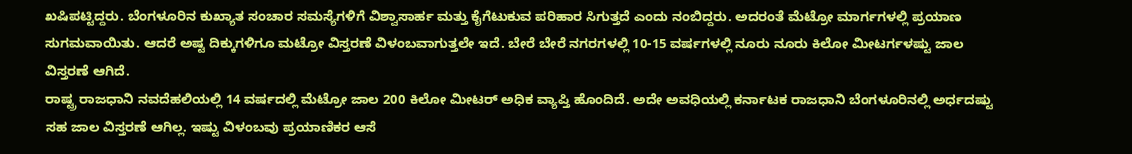ಖಷಿಪಟ್ಟಿದ್ದರು. ಬೆಂಗಳೂರಿನ ಕುಖ್ಯಾತ ಸಂಚಾರ ಸಮಸ್ಯೆಗಳಿಗೆ ವಿಶ್ವಾಸಾರ್ಹ ಮತ್ತು ಕೈಗೆಟುಕುವ ಪರಿಹಾರ ಸಿಗುತ್ತದೆ ಎಂದು ನಂಬಿದ್ದರು. ಅದರಂತೆ ಮೆಟ್ರೋ ಮಾರ್ಗಗಳಲ್ಲಿ ಪ್ರಯಾಣ ಸುಗಮವಾಯಿತು. ಆದರೆ ಅಷ್ಟ ದಿಕ್ಕುಗಳಿಗೂ ಮಟ್ರೋ ವಿಸ್ತರಣೆ ವಿಳಂಬವಾಗುತ್ತಲೇ ಇದೆ. ಬೇರೆ ಬೇರೆ ನಗರಗಳಲ್ಲಿ 10-15 ವರ್ಷಗಳಲ್ಲಿ ನೂರು ನೂರು ಕಿಲೋ ಮೀಟರ್ಗಳಷ್ಟು ಜಾಲ ವಿಸ್ತರಣೆ ಆಗಿದೆ.
ರಾಷ್ಟ್ರ ರಾಜಧಾನಿ ನವದೆಹಲಿಯಲ್ಲಿ 14 ವರ್ಷದಲ್ಲಿ ಮೆಟ್ರೋ ಜಾಲ 200 ಕಿಲೋ ಮೀಟರ್ ಅಧಿಕ ವ್ಯಾಪ್ತಿ ಹೊಂದಿದೆ. ಅದೇ ಅವಧಿಯಲ್ಲಿ ಕರ್ನಾಟಕ ರಾಜಧಾನಿ ಬೆಂಗಳೂರಿನಲ್ಲಿ ಅರ್ಧದಷ್ಟು ಸಹ ಜಾಲ ವಿಸ್ತರಣೆ ಆಗಿಲ್ಲ. ಇಷ್ಟು ವಿಳಂಬವು ಪ್ರಯಾಣಿಕರ ಆಸೆ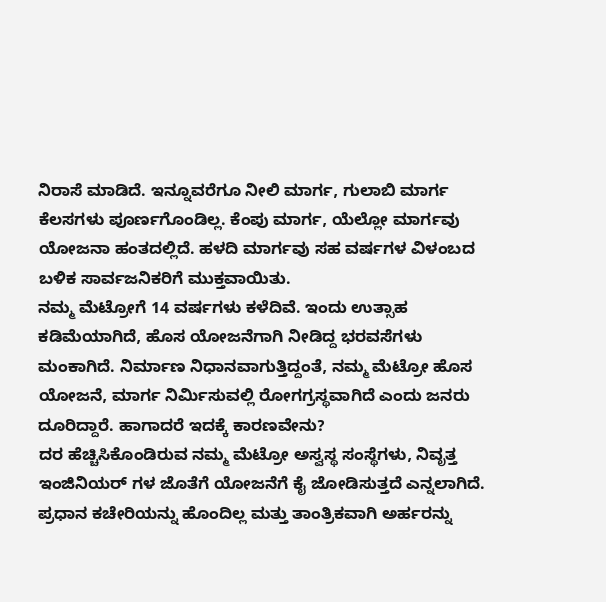ನಿರಾಸೆ ಮಾಡಿದೆ. ಇನ್ನೂವರೆಗೂ ನೀಲಿ ಮಾರ್ಗ, ಗುಲಾಬಿ ಮಾರ್ಗ ಕೆಲಸಗಳು ಪೂರ್ಣಗೊಂಡಿಲ್ಲ. ಕೆಂಪು ಮಾರ್ಗ, ಯೆಲ್ಲೋ ಮಾರ್ಗವು ಯೋಜನಾ ಹಂತದಲ್ಲಿದೆ. ಹಳದಿ ಮಾರ್ಗವು ಸಹ ವರ್ಷಗಳ ವಿಳಂಬದ ಬಳಿಕ ಸಾರ್ವಜನಿಕರಿಗೆ ಮುಕ್ತವಾಯಿತು.
ನಮ್ಮ ಮೆಟ್ರೋಗೆ 14 ವರ್ಷಗಳು ಕಳೆದಿವೆ. ಇಂದು ಉತ್ಸಾಹ ಕಡಿಮೆಯಾಗಿದೆ, ಹೊಸ ಯೋಜನೆಗಾಗಿ ನೀಡಿದ್ದ ಭರವಸೆಗಳು ಮಂಕಾಗಿದೆ. ನಿರ್ಮಾಣ ನಿಧಾನವಾಗುತ್ತಿದ್ದಂತೆ, ನಮ್ಮ ಮೆಟ್ರೋ ಹೊಸ ಯೋಜನೆ, ಮಾರ್ಗ ನಿರ್ಮಿಸುವಲ್ಲಿ ರೋಗಗ್ರಸ್ಥವಾಗಿದೆ ಎಂದು ಜನರು ದೂರಿದ್ದಾರೆ. ಹಾಗಾದರೆ ಇದಕ್ಕೆ ಕಾರಣವೇನು?
ದರ ಹೆಚ್ಚಿಸಿಕೊಂಡಿರುವ ನಮ್ಮ ಮೆಟ್ರೋ ಅಸ್ವಸ್ಥ ಸಂಸ್ಥೆಗಳು, ನಿವೃತ್ತ ಇಂಜಿನಿಯರ್ ಗಳ ಜೊತೆಗೆ ಯೋಜನೆಗೆ ಕೈ ಜೋಡಿಸುತ್ತದೆ ಎನ್ನಲಾಗಿದೆ. ಪ್ರಧಾನ ಕಚೇರಿಯನ್ನು ಹೊಂದಿಲ್ಲ ಮತ್ತು ತಾಂತ್ರಿಕವಾಗಿ ಅರ್ಹರನ್ನು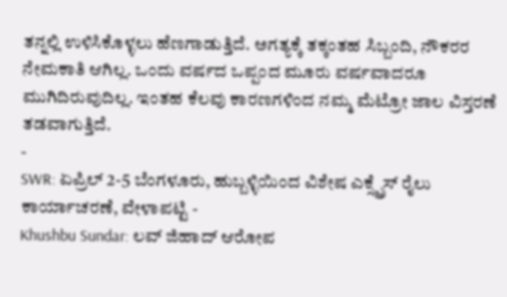ತನ್ನಲ್ಲಿ ಉಳಿಸಿಕೊಳ್ಳಲು ಹೆಣಗಾಡುತ್ತಿದೆ. ಅಗತ್ಯಕ್ಕೆ ತಕ್ಕಂತಹ ಸಿಬ್ಬಂದಿ, ನೌಕರರ ನೇಮಕಾತಿ ಆಗಿಲ್ಲ. ಒಂದು ವರ್ಷದ ಒಪ್ಪಂದ ಮೂರು ವರ್ಷವಾದರೂ ಮುಗಿದಿರುವುದಿಲ್ಲ. ಇಂತಹ ಕೆಲವು ಕಾರಣಗಳಿಂದ ನಮ್ಮ ಮೆಟ್ರೋ ಜಾಲ ವಿಸ್ತರಣೆ ತಡವಾಗುತ್ತಿದೆ.
-
SWR: ಏಪ್ರಿಲ್ 2-5 ಬೆಂಗಳೂರು, ಹುಬ್ಬಳ್ಳಿಯಿಂದ ವಿಶೇಷ ಎಕ್ಸ್ಪ್ರೆಸ್ ರೈಲು ಕಾರ್ಯಾಚರಣೆ, ವೇಳಾಪಟ್ಟಿ -
Khushbu Sundar: ಲವ್ ಜಿಹಾದ್ ಆರೋಪ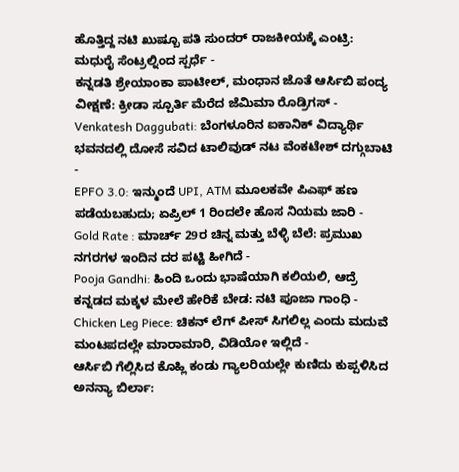ಹೊತ್ತಿದ್ದ ನಟಿ ಖುಷ್ಬೂ ಪತಿ ಸುಂದರ್ ರಾಜಕೀಯಕ್ಕೆ ಎಂಟ್ರಿ: ಮಧುರೈ ಸೆಂಟ್ರಲ್ನಿಂದ ಸ್ಪರ್ಧೆ -
ಕನ್ನಡತಿ ಶ್ರೇಯಾಂಕಾ ಪಾಟೀಲ್, ಮಂಧಾನ ಜೊತೆ ಆರ್ಸಿಬಿ ಪಂದ್ಯ ವೀಕ್ಷಣೆ: ಕ್ರೀಡಾ ಸ್ಪೂರ್ತಿ ಮೆರೆದ ಜೆಮಿಮಾ ರೊಡ್ರಿಗಸ್ -
Venkatesh Daggubati: ಬೆಂಗಳೂರಿನ ಐಕಾನಿಕ್ ವಿದ್ಯಾರ್ಥಿ ಭವನದಲ್ಲಿ ದೋಸೆ ಸವಿದ ಟಾಲಿವುಡ್ ನಟ ವೆಂಕಟೇಶ್ ದಗ್ಗುಬಾಟಿ -
EPFO 3.0: ಇನ್ಮುಂದೆ UPI, ATM ಮೂಲಕವೇ ಪಿಎಫ್ ಹಣ ಪಡೆಯಬಹುದು; ಏಪ್ರಿಲ್ 1 ರಿಂದಲೇ ಹೊಸ ನಿಯಮ ಜಾರಿ -
Gold Rate : ಮಾರ್ಚ್ 29ರ ಚಿನ್ನ ಮತ್ತು ಬೆಳ್ಳಿ ಬೆಲೆ: ಪ್ರಮುಖ ನಗರಗಳ ಇಂದಿನ ದರ ಪಟ್ಟಿ ಹೀಗಿದೆ -
Pooja Gandhi: ಹಿಂದಿ ಒಂದು ಭಾಷೆಯಾಗಿ ಕಲಿಯಲಿ, ಆದ್ರೆ ಕನ್ನಡದ ಮಕ್ಕಳ ಮೇಲೆ ಹೇರಿಕೆ ಬೇಡ: ನಟಿ ಪೂಜಾ ಗಾಂಧಿ -
Chicken Leg Piece: ಚಿಕನ್ ಲೆಗ್ ಪೀಸ್ ಸಿಗಲಿಲ್ಲ ಎಂದು ಮದುವೆ ಮಂಟಪದಲ್ಲೇ ಮಾರಾಮಾರಿ, ವಿಡಿಯೋ ಇಲ್ಲಿದೆ -
ಆರ್ಸಿಬಿ ಗೆಲ್ಲಿಸಿದ ಕೊಹ್ಲಿ ಕಂಡು ಗ್ಯಾಲರಿಯಲ್ಲೇ ಕುಣಿದು ಕುಪ್ಪಳಿಸಿದ ಅನನ್ಯಾ ಬಿರ್ಲಾ: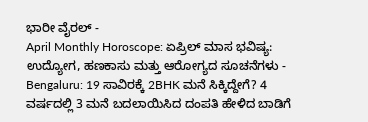ಭಾರೀ ವೈರಲ್ -
April Monthly Horoscope: ಏಪ್ರಿಲ್ ಮಾಸ ಭವಿಷ್ಯ: ಉದ್ಯೋಗ, ಹಣಕಾಸು ಮತ್ತು ಆರೋಗ್ಯದ ಸೂಚನೆಗಳು -
Bengaluru: 19 ಸಾವಿರಕ್ಕೆ 2BHK ಮನೆ ಸಿಕ್ಕಿದ್ದೇಗೆ? 4 ವರ್ಷದಲ್ಲಿ 3 ಮನೆ ಬದಲಾಯಿಸಿದ ದಂಪತಿ ಹೇಳಿದ ಬಾಡಿಗೆ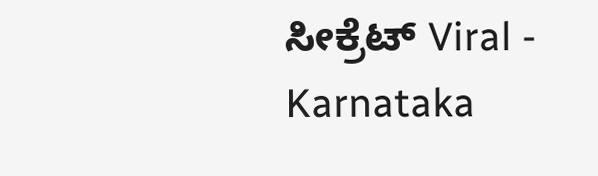ಸೀಕ್ರೆಟ್ Viral -
Karnataka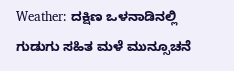Weather: ದಕ್ಷಿಣ ಒಳನಾಡಿನಲ್ಲಿ ಗುಡುಗು ಸಹಿತ ಮಳೆ ಮುನ್ಸೂಚನೆ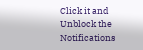Click it and Unblock the Notifications